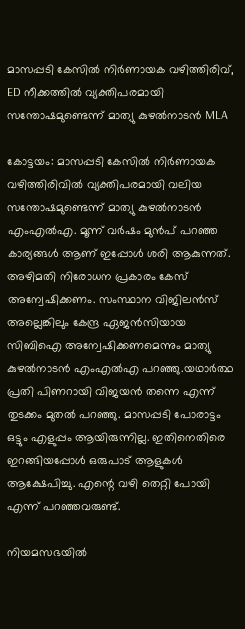മാസപ്പടി കേസില്‍ നിര്‍ണായക വഴിത്തിരിവ്, ED നീക്കത്തില്‍ വ്യക്തിപരമായി സന്തോഷമുണ്ടെന്ന് മാത്യു കുഴല്‍നാടന്‍ MLA

കോട്ടയം: മാസപ്പടി കേസില്‍ നിര്‍ണായക വഴിത്തിരിവില്‍ വ്യക്തിപരമായി വലിയ സന്തോഷമുണ്ടെന്ന് മാത്യു കുഴല്‍നാടന്‍ എംഎല്‍എ. മൂന്ന് വര്‍ഷം മുന്‍പ് പറഞ്ഞ കാര്യങ്ങള്‍ ആണ് ഇപ്പോള്‍ ശരി ആകുന്നത്. അഴിമതി നിരോധന പ്രകാരം കേസ് അന്വേഷിക്കണം. സംസ്ഥാന വിജിലന്‍സ് അല്ലെങ്കിലും കേന്ദ്ര ഏജന്‍സിയായ സിബിഐ അന്വേഷിക്കണമെന്നും മാത്യു കുഴല്‍നാടന്‍ എംഎല്‍എ പറഞ്ഞു.യഥാര്‍ത്ഥ പ്രതി പിണറായി വിജയന്‍ തന്നെ എന്ന് തുടക്കം മുതല്‍ പറഞ്ഞു. മാസപ്പടി പോരാട്ടം ഒട്ടും എളുപ്പം ആയിരുന്നില്ല. ഇതിനെതിരെ ഇറങ്ങിയപ്പോള്‍ ഒരുപാട് ആളുകള്‍ ആക്ഷേപിച്ചു. എന്റെ വഴി തെറ്റി പോയി എന്ന് പറഞ്ഞവരുണ്ട്.

നിയമസഭയില്‍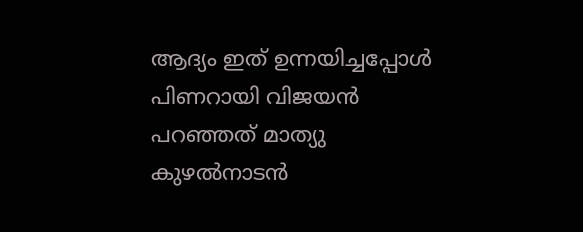ആദ്യം ഇത് ഉന്നയിച്ചപ്പോള്‍ പിണറായി വിജയന്‍ പറഞ്ഞത് മാത്യു കുഴല്‍നാടന്‍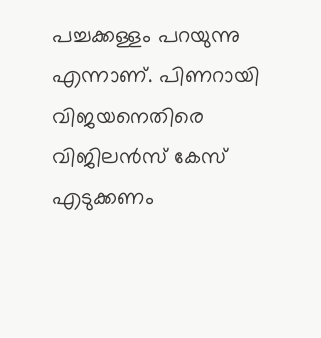പച്ചക്കള്ളം പറയുന്നു എന്നാണ്. പിണറായി വിജയനെതിരെ വിജിലന്‍സ് കേസ് എടുക്കണം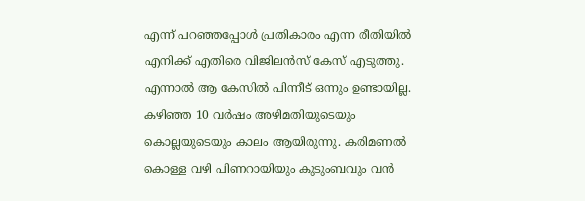എന്ന് പറഞ്ഞപ്പോള്‍ പ്രതികാരം എന്ന രീതിയില്‍ എനിക്ക് എതിരെ വിജിലന്‍സ് കേസ് എടുത്തു. എന്നാല്‍ ആ കേസില്‍ പിന്നീട് ഒന്നും ഉണ്ടായില്ല. കഴിഞ്ഞ 10 വര്‍ഷം അഴിമതിയുടെയും കൊല്ലയുടെയും കാലം ആയിരുന്നു. കരിമണല്‍ കൊള്ള വഴി പിണറായിയും കുടുംബവും വന്‍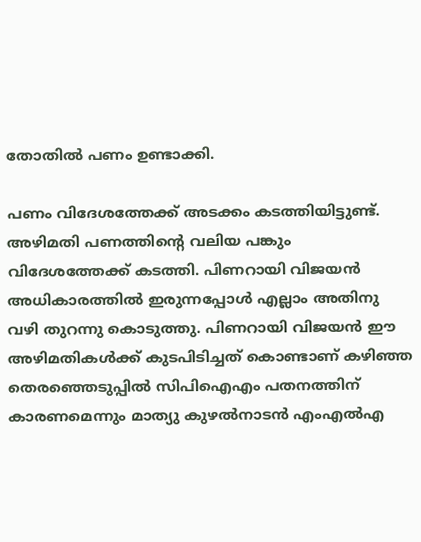തോതില്‍ പണം ഉണ്ടാക്കി.

പണം വിദേശത്തേക്ക് അടക്കം കടത്തിയിട്ടുണ്ട്. അഴിമതി പണത്തിന്റെ വലിയ പങ്കും വിദേശത്തേക്ക് കടത്തി. പിണറായി വിജയന്‍ അധികാരത്തില്‍ ഇരുന്നപ്പോള്‍ എല്ലാം അതിനു വഴി തുറന്നു കൊടുത്തു. പിണറായി വിജയന്‍ ഈ അഴിമതികള്‍ക്ക് കുടപിടിച്ചത് കൊണ്ടാണ് കഴിഞ്ഞ തെരഞ്ഞെടുപ്പില്‍ സിപിഐഎം പതനത്തിന് കാരണമെന്നും മാത്യു കുഴല്‍നാടന്‍ എംഎല്‍എ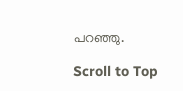പറഞ്ഞു.

Scroll to Top